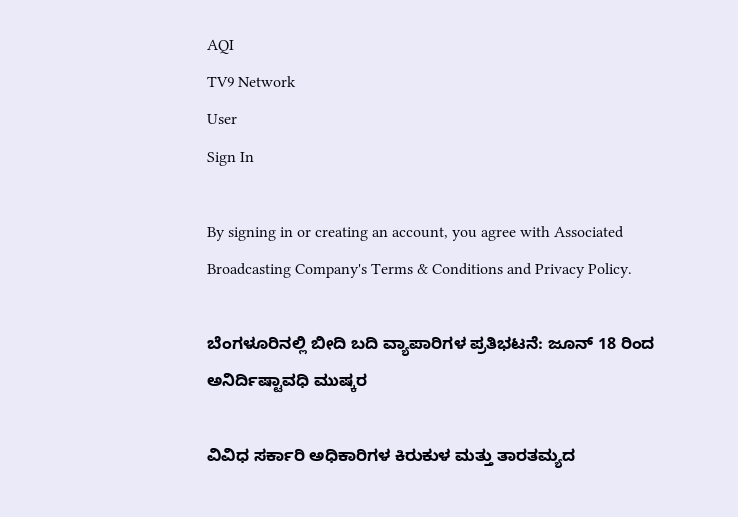AQI
TV9 Network
User
Sign In

By signing in or creating an account, you agree with Associated Broadcasting Company's Terms & Conditions and Privacy Policy.

ಬೆಂಗಳೂರಿನಲ್ಲಿ ಬೀದಿ ಬದಿ ವ್ಯಾಪಾರಿಗಳ ಪ್ರತಿಭಟನೆ: ಜೂನ್ 18 ರಿಂದ ಅನಿರ್ದಿಷ್ಟಾವಧಿ ಮುಷ್ಕರ

ವಿವಿಧ ಸರ್ಕಾರಿ ಅಧಿಕಾರಿಗಳ ಕಿರುಕುಳ ಮತ್ತು ತಾರತಮ್ಯದ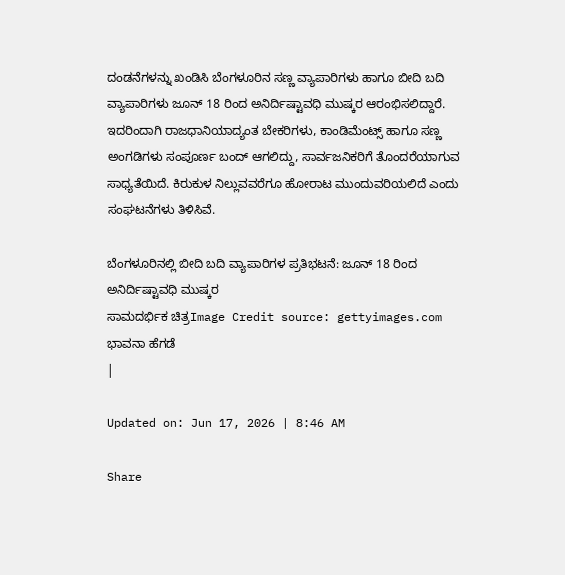ದಂಡನೆಗಳನ್ನು ಖಂಡಿಸಿ ಬೆಂಗಳೂರಿನ ಸಣ್ಣ ವ್ಯಾಪಾರಿಗಳು ಹಾಗೂ ಬೀದಿ ಬದಿ ವ್ಯಾಪಾರಿಗಳು ಜೂನ್ 18 ರಿಂದ ಅನಿರ್ದಿಷ್ಟಾವಧಿ ಮುಷ್ಕರ ಆರಂಭಿಸಲಿದ್ದಾರೆ. ಇದರಿಂದಾಗಿ ರಾಜಧಾನಿಯಾದ್ಯಂತ ಬೇಕರಿಗಳು, ಕಾಂಡಿಮೆಂಟ್ಸ್ ಹಾಗೂ ಸಣ್ಣ ಅಂಗಡಿಗಳು ಸಂಪೂರ್ಣ ಬಂದ್ ಆಗಲಿದ್ದು, ಸಾರ್ವಜನಿಕರಿಗೆ ತೊಂದರೆಯಾಗುವ ಸಾಧ್ಯತೆಯಿದೆ. ಕಿರುಕುಳ ನಿಲ್ಲುವವರೆಗೂ ಹೋರಾಟ ಮುಂದುವರಿಯಲಿದೆ ಎಂದು ಸಂಘಟನೆಗಳು ತಿಳಿಸಿವೆ.

ಬೆಂಗಳೂರಿನಲ್ಲಿ ಬೀದಿ ಬದಿ ವ್ಯಾಪಾರಿಗಳ ಪ್ರತಿಭಟನೆ: ಜೂನ್ 18 ರಿಂದ ಅನಿರ್ದಿಷ್ಟಾವಧಿ ಮುಷ್ಕರ
ಸಾಮದರ್ಭಿಕ ಚಿತ್ರImage Credit source: gettyimages.com
ಭಾವನಾ ಹೆಗಡೆ
|

Updated on: Jun 17, 2026 | 8:46 AM

Share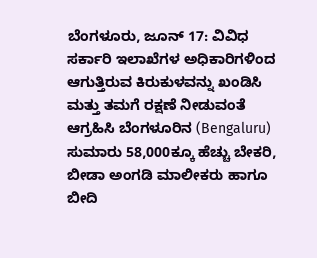ಬೆಂಗಳೂರು, ಜೂನ್ 17: ವಿವಿಧ ಸರ್ಕಾರಿ ಇಲಾಖೆಗಳ ಅಧಿಕಾರಿಗಳಿಂದ ಆಗುತ್ತಿರುವ ಕಿರುಕುಳವನ್ನು ಖಂಡಿಸಿ ಮತ್ತು ತಮಗೆ ರಕ್ಷಣೆ ನೀಡುವಂತೆ ಆಗ್ರಹಿಸಿ ಬೆಂಗಳೂರಿನ (Bengaluru) ಸುಮಾರು 58,000ಕ್ಕೂ ಹೆಚ್ಚು ಬೇಕರಿ, ಬೀಡಾ ಅಂಗಡಿ ಮಾಲೀಕರು ಹಾಗೂ ಬೀದಿ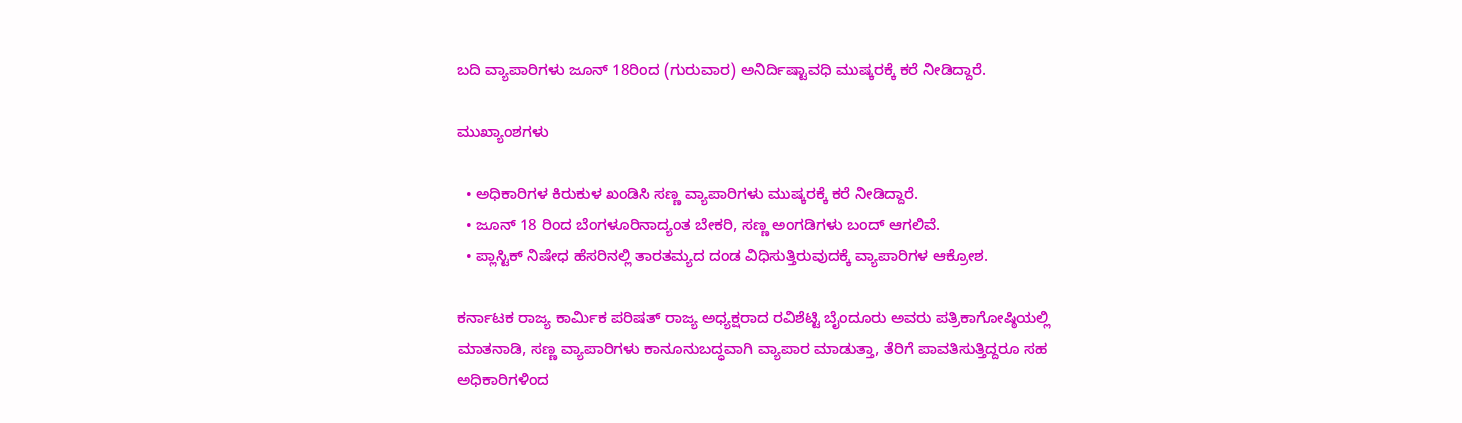ಬದಿ ವ್ಯಾಪಾರಿಗಳು ಜೂನ್ 18ರಿಂದ (ಗುರುವಾರ) ಅನಿರ್ದಿಷ್ಟಾವಧಿ ಮುಷ್ಕರಕ್ಕೆ ಕರೆ ನೀಡಿದ್ದಾರೆ.

ಮುಖ್ಯಾಂಶಗಳು

  • ಅಧಿಕಾರಿಗಳ ಕಿರುಕುಳ ಖಂಡಿಸಿ ಸಣ್ಣ ವ್ಯಾಪಾರಿಗಳು ಮುಷ್ಕರಕ್ಕೆ ಕರೆ ನೀಡಿದ್ದಾರೆ.
  • ಜೂನ್ 18 ರಿಂದ ಬೆಂಗಳೂರಿನಾದ್ಯಂತ ಬೇಕರಿ, ಸಣ್ಣ ಅಂಗಡಿಗಳು ಬಂದ್ ಆಗಲಿವೆ.
  • ಪ್ಲಾಸ್ಟಿಕ್ ನಿಷೇಧ ಹೆಸರಿನಲ್ಲಿ ತಾರತಮ್ಯದ ದಂಡ ವಿಧಿಸುತ್ತಿರುವುದಕ್ಕೆ ವ್ಯಾಪಾರಿಗಳ ಆಕ್ರೋಶ.

ಕರ್ನಾಟಕ ರಾಜ್ಯ ಕಾರ್ಮಿಕ ಪರಿಷತ್ ರಾಜ್ಯ ಅಧ್ಯಕ್ಷರಾದ ರವಿಶೆಟ್ಟಿ ಬೈಂದೂರು ಅವರು ಪತ್ರಿಕಾಗೋಷ್ಠಿಯಲ್ಲಿ ಮಾತನಾಡಿ, ಸಣ್ಣ ವ್ಯಾಪಾರಿಗಳು ಕಾನೂನುಬದ್ಧವಾಗಿ ವ್ಯಾಪಾರ ಮಾಡುತ್ತಾ, ತೆರಿಗೆ ಪಾವತಿಸುತ್ತಿದ್ದರೂ ಸಹ ಅಧಿಕಾರಿಗಳಿಂದ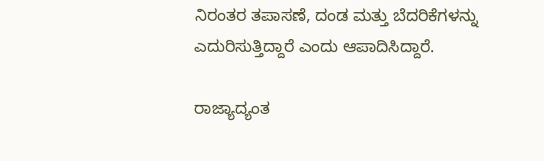ನಿರಂತರ ತಪಾಸಣೆ, ದಂಡ ಮತ್ತು ಬೆದರಿಕೆಗಳನ್ನು ಎದುರಿಸುತ್ತಿದ್ದಾರೆ ಎಂದು ಆಪಾದಿಸಿದ್ದಾರೆ.

ರಾಜ್ಯಾದ್ಯಂತ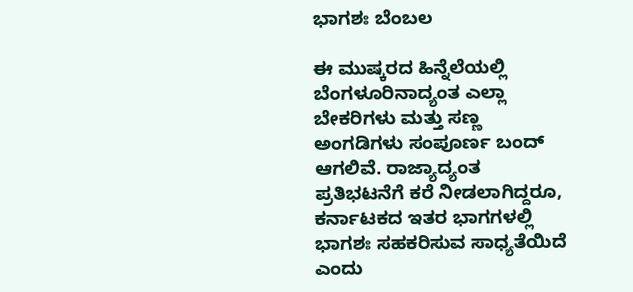ಭಾಗಶಃ ಬೆಂಬಲ

ಈ ಮುಷ್ಕರದ ಹಿನ್ನೆಲೆಯಲ್ಲಿ ಬೆಂಗಳೂರಿನಾದ್ಯಂತ ಎಲ್ಲಾ ಬೇಕರಿಗಳು ಮತ್ತು ಸಣ್ಣ ಅಂಗಡಿಗಳು ಸಂಪೂರ್ಣ ಬಂದ್ ಆಗಲಿವೆ. ರಾಜ್ಯಾದ್ಯಂತ ಪ್ರತಿಭಟನೆಗೆ ಕರೆ ನೀಡಲಾಗಿದ್ದರೂ, ಕರ್ನಾಟಕದ ಇತರ ಭಾಗಗಳಲ್ಲಿ ಭಾಗಶಃ ಸಹಕರಿಸುವ ಸಾಧ್ಯತೆಯಿದೆ ಎಂದು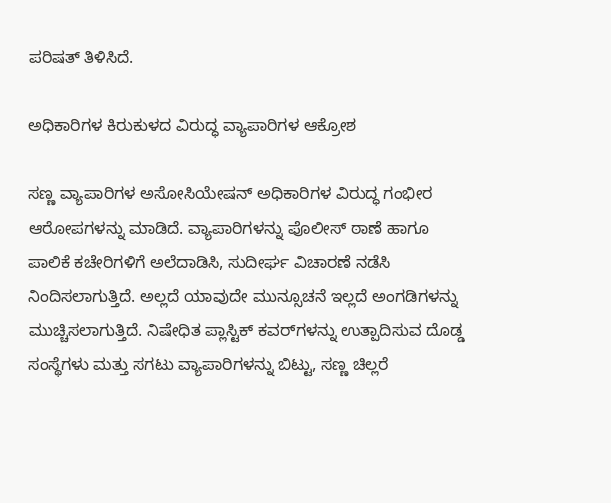ಪರಿಷತ್ ತಿಳಿಸಿದೆ.

ಅಧಿಕಾರಿಗಳ ಕಿರುಕುಳದ ವಿರುದ್ಧ ವ್ಯಾಪಾರಿಗಳ ಆಕ್ರೋಶ

ಸಣ್ಣ ವ್ಯಾಪಾರಿಗಳ ಅಸೋಸಿಯೇಷನ್ ಅಧಿಕಾರಿಗಳ ವಿರುದ್ಧ ಗಂಭೀರ ಆರೋಪಗಳನ್ನು ಮಾಡಿದೆ. ವ್ಯಾಪಾರಿಗಳನ್ನು ಪೊಲೀಸ್ ಠಾಣೆ ಹಾಗೂ ಪಾಲಿಕೆ ಕಚೇರಿಗಳಿಗೆ ಅಲೆದಾಡಿಸಿ, ಸುದೀರ್ಘ ವಿಚಾರಣೆ ನಡೆಸಿ ನಿಂದಿಸಲಾಗುತ್ತಿದೆ. ಅಲ್ಲದೆ ಯಾವುದೇ ಮುನ್ಸೂಚನೆ ಇಲ್ಲದೆ ಅಂಗಡಿಗಳನ್ನು ಮುಚ್ಚಿಸಲಾಗುತ್ತಿದೆ. ನಿಷೇಧಿತ ಪ್ಲಾಸ್ಟಿಕ್ ಕವರ್‌ಗಳನ್ನು ಉತ್ಪಾದಿಸುವ ದೊಡ್ಡ ಸಂಸ್ಥೆಗಳು ಮತ್ತು ಸಗಟು ವ್ಯಾಪಾರಿಗಳನ್ನು ಬಿಟ್ಟು, ಸಣ್ಣ ಚಿಲ್ಲರೆ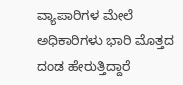ವ್ಯಾಪಾರಿಗಳ ಮೇಲೆ ಅಧಿಕಾರಿಗಳು ಭಾರಿ ಮೊತ್ತದ ದಂಡ ಹೇರುತ್ತಿದ್ದಾರೆ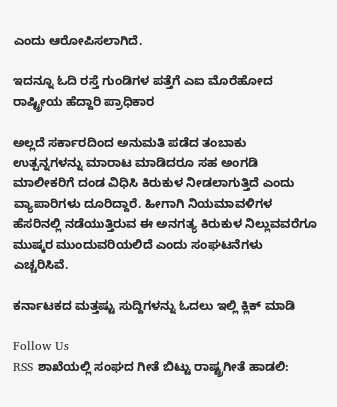ಎಂದು ಆರೋಪಿಸಲಾಗಿದೆ.

ಇದನ್ನೂ ಓದಿ ರಸ್ತೆ ಗುಂಡಿಗಳ ಪತ್ತೆಗೆ ಎಐ ಮೊರೆಹೋದ ರಾಷ್ಟ್ರೀಯ ಹೆದ್ದಾರಿ ಪ್ರಾಧಿಕಾರ

ಅಲ್ಲದೆ ಸರ್ಕಾರದಿಂದ ಅನುಮತಿ ಪಡೆದ ತಂಬಾಕು ಉತ್ಪನ್ನಗಳನ್ನು ಮಾರಾಟ ಮಾಡಿದರೂ ಸಹ ಅಂಗಡಿ ಮಾಲೀಕರಿಗೆ ದಂಡ ವಿಧಿಸಿ ಕಿರುಕುಳ ನೀಡಲಾಗುತ್ತಿದೆ ಎಂದು ವ್ಯಾಪಾರಿಗಳು ದೂರಿದ್ದಾರೆ. ಹೀಗಾಗಿ ನಿಯಮಾವಳಿಗಳ ಹೆಸರಿನಲ್ಲಿ ನಡೆಯುತ್ತಿರುವ ಈ ಅನಗತ್ಯ ಕಿರುಕುಳ ನಿಲ್ಲುವವರೆಗೂ ಮುಷ್ಕರ ಮುಂದುವರಿಯಲಿದೆ ಎಂದು ಸಂಘಟನೆಗಳು ಎಚ್ಚರಿಸಿವೆ.

ಕರ್ನಾಟಕದ ಮತ್ತಷ್ಟು ಸುದ್ದಿಗಳನ್ನು ಓದಲು ಇಲ್ಲಿ ಕ್ಲಿಕ್ ಮಾಡಿ

Follow Us
RSS ಶಾಖೆಯಲ್ಲಿ ಸಂಘದ ಗೀತೆ ಬಿಟ್ಟು ರಾಷ್ಟ್ರಗೀತೆ ಹಾಡಲಿ: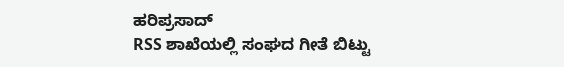ಹರಿಪ್ರಸಾದ್
RSS ಶಾಖೆಯಲ್ಲಿ ಸಂಘದ ಗೀತೆ ಬಿಟ್ಟು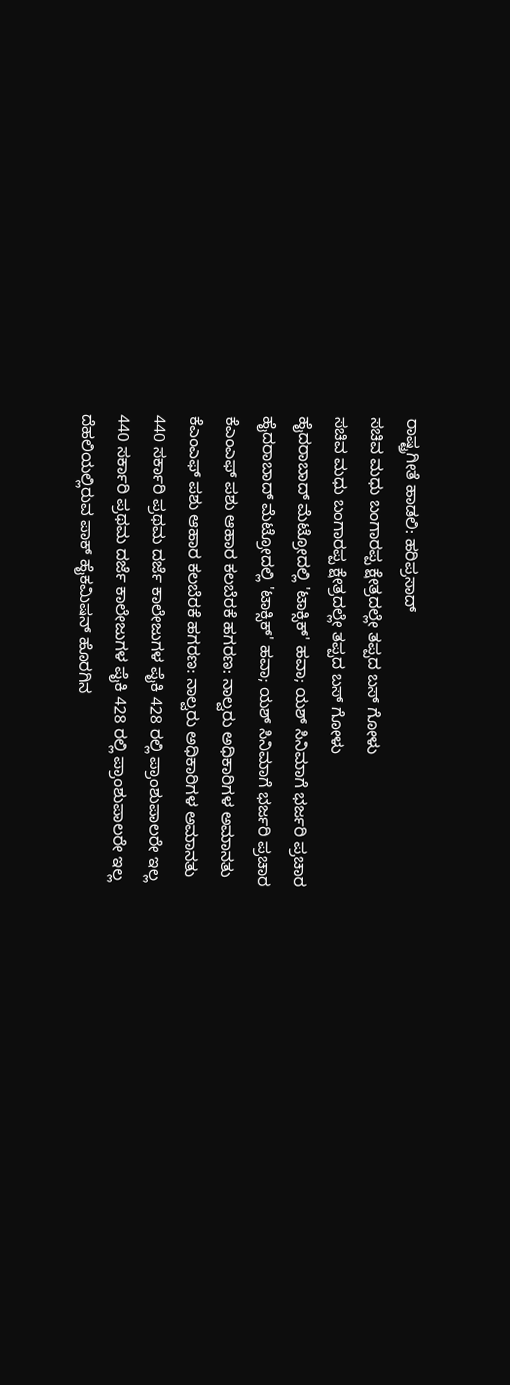ರಾಷ್ಟ್ರಗೀತೆ ಹಾಡಲಿ: ಹರಿಪ್ರಸಾದ್
ಸಚಿವ ಮಧು ಬಂಗಾರಪ್ಪ ಕ್ಷೇತ್ರದಲ್ಲೇ ತಪ್ಪದ ಬಸ್ ಗೋಳು
ಸಚಿವ ಮಧು ಬಂಗಾರಪ್ಪ ಕ್ಷೇತ್ರದಲ್ಲೇ ತಪ್ಪದ ಬಸ್ ಗೋಳು
ಹೈದರಾಬಾದ್ ಮೆಟ್ರೋದಲ್ಲಿ 'ಟಾಕ್ಸಿಕ್' ಹವಾ; ಯಶ್ ಸಿನಿಮಾಗೆ ಭರ್ಜರಿ ಪ್ರಚಾರ
ಹೈದರಾಬಾದ್ ಮೆಟ್ರೋದಲ್ಲಿ 'ಟಾಕ್ಸಿಕ್' ಹವಾ; ಯಶ್ ಸಿನಿಮಾಗೆ ಭರ್ಜರಿ ಪ್ರಚಾರ
ಕೆಎಂಎಫ್ ಪಶು ಆಹಾರ ಕಲಬೆರಕೆ ಹಗರಣ: ನಾಲ್ವರು ಅಧಿಕಾರಿಗಳ ಅಮಾನತು
ಕೆಎಂಎಫ್ ಪಶು ಆಹಾರ ಕಲಬೆರಕೆ ಹಗರಣ: ನಾಲ್ವರು ಅಧಿಕಾರಿಗಳ ಅಮಾನತು
440 ಸರ್ಕಾರಿ ಪ್ರಥಮ ದರ್ಜೆ ಕಾಲೇಜುಗಳ ಪೈಕಿ 428 ರಲ್ಲಿ ಪ್ರಾಂಶುಪಾಲರೇ ಇಲ್ಲ
440 ಸರ್ಕಾರಿ ಪ್ರಥಮ ದರ್ಜೆ ಕಾಲೇಜುಗಳ ಪೈಕಿ 428 ರಲ್ಲಿ ಪ್ರಾಂಶುಪಾಲರೇ ಇಲ್ಲ
ದೆಹಲಿಯಲ್ಲಿರುವ ಪಾಕ್ ಹೈಕಮಿಷನ್ ಹೊರಗಿನ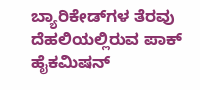ಬ್ಯಾರಿಕೇಡ್‌ಗಳ ತೆರವು
ದೆಹಲಿಯಲ್ಲಿರುವ ಪಾಕ್ ಹೈಕಮಿಷನ್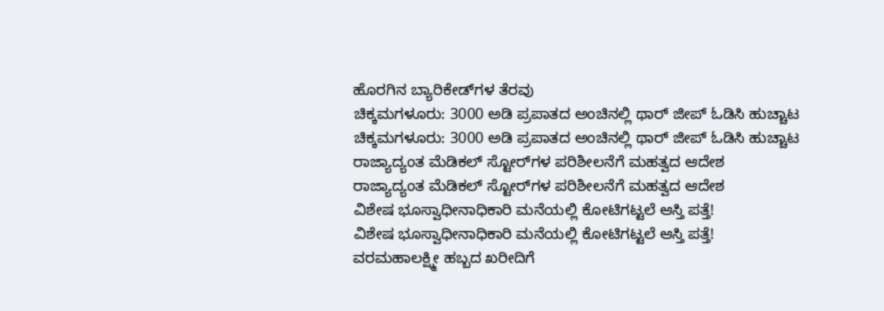ಹೊರಗಿನ ಬ್ಯಾರಿಕೇಡ್‌ಗಳ ತೆರವು
ಚಿಕ್ಕಮಗಳೂರು: 3000 ಅಡಿ ಪ್ರಪಾತದ ಅಂಚಿನಲ್ಲಿ ಥಾರ್ ಜೀಪ್ ಓಡಿಸಿ ಹುಚ್ಚಾಟ
ಚಿಕ್ಕಮಗಳೂರು: 3000 ಅಡಿ ಪ್ರಪಾತದ ಅಂಚಿನಲ್ಲಿ ಥಾರ್ ಜೀಪ್ ಓಡಿಸಿ ಹುಚ್ಚಾಟ
ರಾಜ್ಯಾದ್ಯಂತ ಮೆಡಿಕಲ್ ಸ್ಟೋರ್‌ಗಳ ಪರಿಶೀಲನೆಗೆ ಮಹತ್ವದ ಆದೇಶ
ರಾಜ್ಯಾದ್ಯಂತ ಮೆಡಿಕಲ್ ಸ್ಟೋರ್‌ಗಳ ಪರಿಶೀಲನೆಗೆ ಮಹತ್ವದ ಆದೇಶ
ವಿಶೇಷ ಭೂಸ್ವಾಧೀನಾಧಿಕಾರಿ ಮನೆಯಲ್ಲಿ ಕೋಟಿಗಟ್ಟಲೆ ಆಸ್ತಿ ಪತ್ತೆ!
ವಿಶೇಷ ಭೂಸ್ವಾಧೀನಾಧಿಕಾರಿ ಮನೆಯಲ್ಲಿ ಕೋಟಿಗಟ್ಟಲೆ ಆಸ್ತಿ ಪತ್ತೆ!
ವರಮಹಾಲಕ್ಷ್ಮೀ ಹಬ್ಬದ ಖರೀದಿಗೆ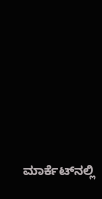ಮಾರ್ಕೆಟ್‌ನಲ್ಲಿ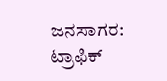ಜನಸಾಗರ: ಟ್ರಾಫಿಕ್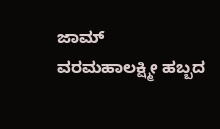ಜಾಮ್
ವರಮಹಾಲಕ್ಷ್ಮೀ ಹಬ್ಬದ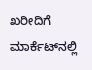ಖರೀದಿಗೆ ಮಾರ್ಕೆಟ್‌ನಲ್ಲಿ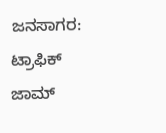ಜನಸಾಗರ: ಟ್ರಾಫಿಕ್ ಜಾಮ್